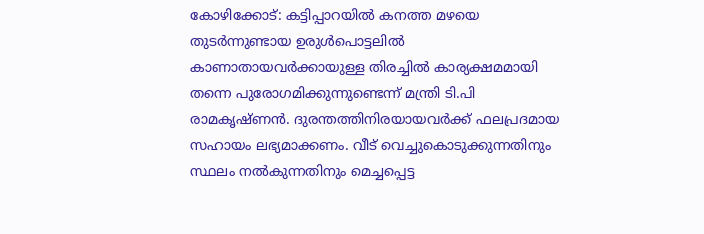കോഴിക്കോട്: കട്ടിപ്പാറയില്‍ കനത്ത മഴയെ തുടര്‍ന്നുണ്ടായ ഉരുള്‍പൊട്ടലില്‍ കാണാതായവര്‍ക്കായുള്ള തിരച്ചില്‍ കാര്യക്ഷമമായി തന്നെ പുരോഗമിക്കുന്നുണ്ടെന്ന് മന്ത്രി ടി.പി രാമകൃഷ്ണന്‍. ദുരന്തത്തിനിരയായവര്‍ക്ക് ഫലപ്രദമായ സഹായം ലഭ്യമാക്കണം. വീട് വെച്ചുകൊടുക്കുന്നതിനും സ്ഥലം നല്‍കുന്നതിനും മെച്ചപ്പെട്ട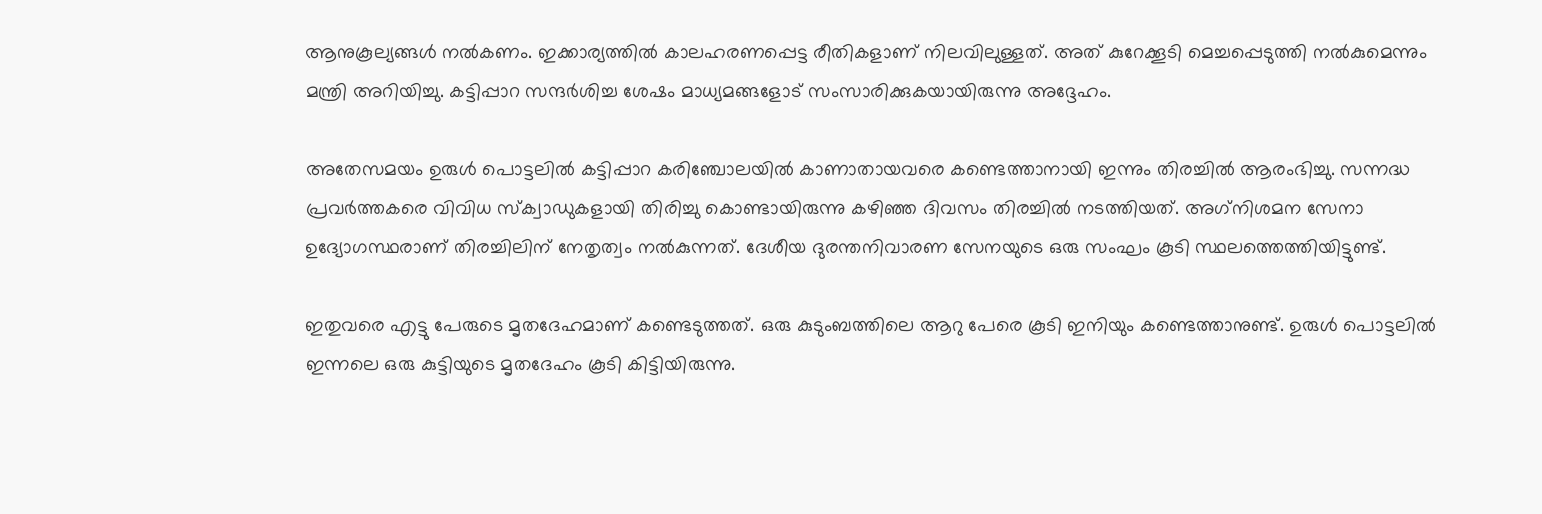ആനുകൂല്യങ്ങള്‍ നല്‍കണം. ഇക്കാര്യത്തില്‍ കാലഹരണപ്പെട്ട രീതികളാണ് നിലവിലുള്ളത്. അത് കുറേക്കൂടി മെച്ചപ്പെടുത്തി നല്‍കുമെന്നും മന്ത്രി അറിയിച്ചു. കട്ടിപ്പാറ സന്ദര്‍ശിച്ച ശേഷം മാധ്യമങ്ങളോട് സംസാരിക്കുകയായിരുന്നു അദ്ദേഹം.

അതേസമയം ഉരുള്‍ പൊട്ടലില്‍ കട്ടിപ്പാറ കരിഞ്ചോലയില്‍ കാണാതായവരെ കണ്ടെത്താനായി ഇന്നും തിരച്ചില്‍ ആരംഭിച്ചു. സന്നദ്ധ പ്രവര്‍ത്തകരെ വിവിധ സ്‌ക്വാഡുകളായി തിരിച്ചു കൊണ്ടായിരുന്നു കഴിഞ്ഞ ദിവസം തിരച്ചില്‍ നടത്തിയത്. അഗ്‌നിശമന സേനാ ഉദ്യോഗസ്ഥരാണ് തിരച്ചിലിന് നേതൃത്വം നല്‍കുന്നത്. ദേശീയ ദുരന്തനിവാരണ സേനയുടെ ഒരു സംഘം കൂടി സ്ഥലത്തെത്തിയിട്ടുണ്ട്.

ഇതുവരെ എട്ടു പേരുടെ മൃതദേഹമാണ് കണ്ടെടുത്തത്. ഒരു കുടുംബത്തിലെ ആറു പേരെ കൂടി ഇനിയും കണ്ടെത്താനുണ്ട്. ഉരുള്‍ പൊട്ടലില്‍ ഇന്നലെ ഒരു കുട്ടിയുടെ മൃതദേഹം കൂടി കിട്ടിയിരുന്നു.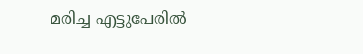മരിച്ച എട്ടുപേരില്‍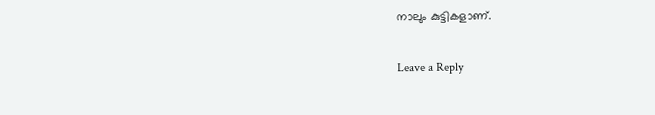നാലും കുട്ടികളാണ്.

Leave a Reply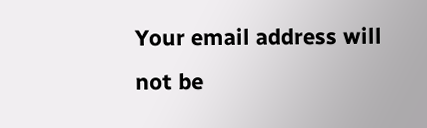Your email address will not be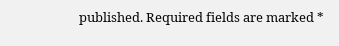published. Required fields are marked *